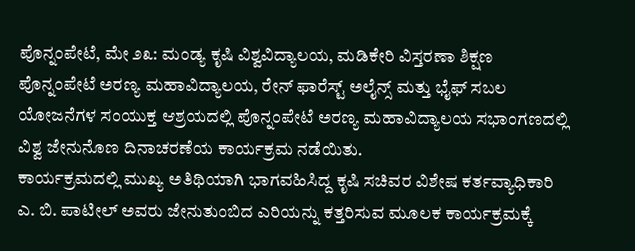ಪೊನ್ನಂಪೇಟೆ, ಮೇ ೨೩: ಮಂಡ್ಯ ಕೃಷಿ ವಿಶ್ವವಿದ್ಯಾಲಯ, ಮಡಿಕೇರಿ ವಿಸ್ತರಣಾ ಶಿಕ್ಷಣ ಪೊನ್ನಂಪೇಟೆ ಅರಣ್ಯ ಮಹಾವಿದ್ಯಾಲಯ, ರೇನ್ ಫಾರೆಸ್ಟ್ ಅಲೈನ್ಸ್ ಮತ್ತು ಭೈಫ್ ಸಬಲ ಯೋಜನೆಗಳ ಸಂಯುಕ್ತ ಆಶ್ರಯದಲ್ಲಿ ಪೊನ್ನಂಪೇಟೆ ಅರಣ್ಯ ಮಹಾವಿದ್ಯಾಲಯ ಸಭಾಂಗಣದಲ್ಲಿ ವಿಶ್ವ ಜೇನುನೊಣ ದಿನಾಚರಣೆಯ ಕಾರ್ಯಕ್ರಮ ನಡೆಯಿತು.
ಕಾರ್ಯಕ್ರಮದಲ್ಲಿ ಮುಖ್ಯ ಅತಿಥಿಯಾಗಿ ಭಾಗವಹಿಸಿದ್ದ ಕೃಷಿ ಸಚಿವರ ವಿಶೇಷ ಕರ್ತವ್ಯಾಧಿಕಾರಿ ಎ. ಬಿ. ಪಾಟೀಲ್ ಅವರು ಜೇನುತುಂಬಿದ ಎರಿಯನ್ನು ಕತ್ತರಿಸುವ ಮೂಲಕ ಕಾರ್ಯಕ್ರಮಕ್ಕೆ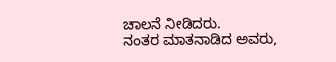ಚಾಲನೆ ನೀಡಿದರು.
ನಂತರ ಮಾತನಾಡಿದ ಅವರು,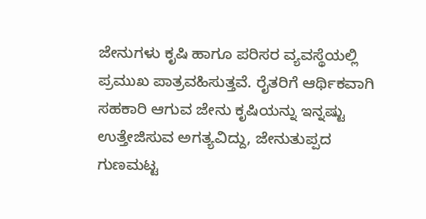ಜೇನುಗಳು ಕೃಷಿ ಹಾಗೂ ಪರಿಸರ ವ್ಯವಸ್ಥೆಯಲ್ಲಿ ಪ್ರಮುಖ ಪಾತ್ರವಹಿಸುತ್ತವೆ. ರೈತರಿಗೆ ಆರ್ಥಿಕವಾಗಿ ಸಹಕಾರಿ ಆಗುವ ಜೇನು ಕೃಷಿಯನ್ನು ಇನ್ನಷ್ಟು ಉತ್ತೇಜಿಸುವ ಅಗತ್ಯವಿದ್ದು, ಜೇನುತುಪ್ಪದ ಗುಣಮಟ್ಟ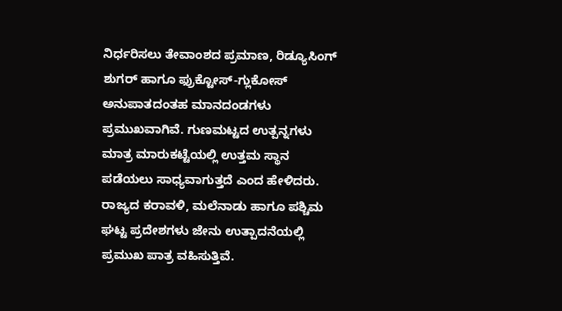ನಿರ್ಧರಿಸಲು ತೇವಾಂಶದ ಪ್ರಮಾಣ, ರಿಡ್ಯೂಸಿಂಗ್ ಶುಗರ್ ಹಾಗೂ ಫ್ರುಕ್ಟೋಸ್-ಗ್ಲುಕೋಸ್ ಅನುಪಾತದಂತಹ ಮಾನದಂಡಗಳು ಪ್ರಮುಖವಾಗಿವೆ. ಗುಣಮಟ್ಟದ ಉತ್ಪನ್ನಗಳು ಮಾತ್ರ ಮಾರುಕಟ್ಟೆಯಲ್ಲಿ ಉತ್ತಮ ಸ್ಥಾನ ಪಡೆಯಲು ಸಾಧ್ಯವಾಗುತ್ತದೆ ಎಂದ ಹೇಳಿದರು.
ರಾಜ್ಯದ ಕರಾವಳಿ, ಮಲೆನಾಡು ಹಾಗೂ ಪಶ್ಚಿಮ ಘಟ್ಟ ಪ್ರದೇಶಗಳು ಜೇನು ಉತ್ಪಾದನೆಯಲ್ಲಿ ಪ್ರಮುಖ ಪಾತ್ರ ವಹಿಸುತ್ತಿವೆ.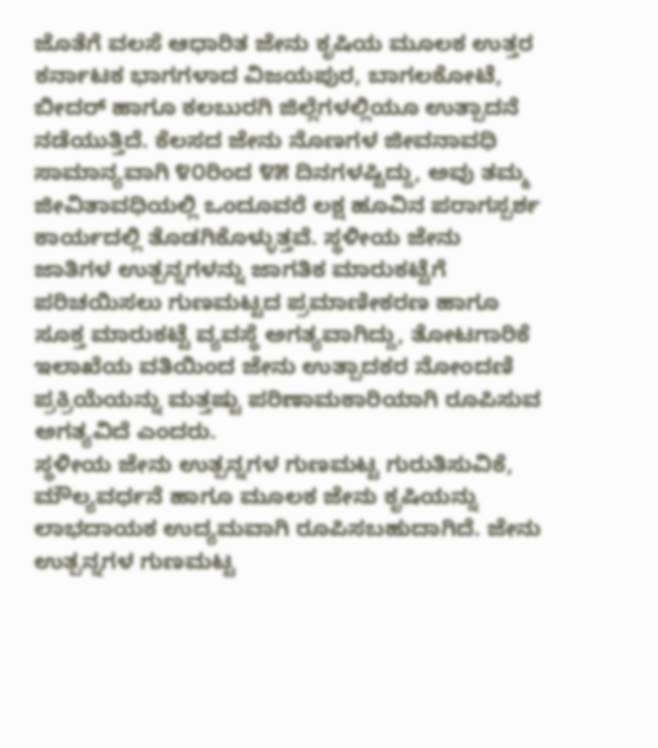ಜೊತೆಗೆ ವಲಸೆ ಆಧಾರಿತ ಜೇನು ಕೃಷಿಯ ಮೂಲಕ ಉತ್ತರ ಕರ್ನಾಟಕ ಭಾಗಗಳಾದ ವಿಜಯಪುರ, ಬಾಗಲಕೋಟೆ, ಬೀದರ್ ಹಾಗೂ ಕಲಬುರಗಿ ಜಿಲ್ಲೆಗಳಲ್ಲಿಯೂ ಉತ್ಪಾದನೆ ನಡೆಯುತ್ತಿದೆ. ಕೆಲಸದ ಜೇನು ನೊಣಗಳ ಜೀವನಾವಧಿ ಸಾಮಾನ್ಯವಾಗಿ ೪೦ರಿಂದ ೪೫ ದಿನಗಳಷ್ಟಿದ್ದು, ಅವು ತಮ್ಮ ಜೀವಿತಾವಧಿಯಲ್ಲಿ ಒಂದೂವರೆ ಲಕ್ಷ ಹೂವಿನ ಪರಾಗಸ್ಪರ್ಶ ಕಾರ್ಯದಲ್ಲಿ ತೊಡಗಿಕೊಳ್ಳುತ್ತವೆ. ಸ್ಥಳೀಯ ಜೇನು ಜಾತಿಗಳ ಉತ್ಪನ್ನಗಳನ್ನು ಜಾಗತಿಕ ಮಾರುಕಟ್ಟೆಗೆ ಪರಿಚಯಿಸಲು ಗುಣಮಟ್ಟದ ಪ್ರಮಾಣೀಕರಣ ಹಾಗೂ ಸೂಕ್ತ ಮಾರುಕಟ್ಟೆ ವ್ಯವಸ್ಥೆ ಅಗತ್ಯವಾಗಿದ್ದು, ತೋಟಗಾರಿಕೆ ಇಲಾಖೆಯ ವತಿಯಿಂದ ಜೇನು ಉತ್ಪಾದಕರ ನೋಂದಣಿ ಪ್ರಕ್ರಿಯೆಯನ್ನು ಮತ್ತಷ್ಟು ಪರಿಣಾಮಕಾರಿಯಾಗಿ ರೂಪಿಸುವ ಅಗತ್ಯವಿದೆ ಎಂದರು.
ಸ್ಥಳೀಯ ಜೇನು ಉತ್ಪನ್ನಗಳ ಗುಣಮಟ್ಟ ಗುರುತಿಸುವಿಕೆ, ಮೌಲ್ಯವರ್ಧನೆ ಹಾಗೂ ಮೂಲಕ ಜೇನು ಕೃಷಿಯನ್ನು ಲಾಭದಾಯಕ ಉದ್ಯಮವಾಗಿ ರೂಪಿಸಬಹುದಾಗಿದೆ. ಜೇನು ಉತ್ಪನ್ನಗಳ ಗುಣಮಟ್ಟ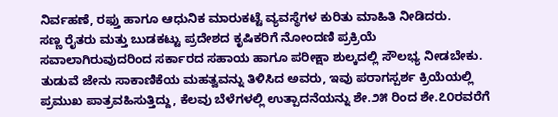ನಿರ್ವಹಣೆ, ರಫ್ತು ಹಾಗೂ ಆಧುನಿಕ ಮಾರುಕಟ್ಟೆ ವ್ಯವಸ್ಥೆಗಳ ಕುರಿತು ಮಾಹಿತಿ ನೀಡಿದರು.
ಸಣ್ಣ ರೈತರು ಮತ್ತು ಬುಡಕಟ್ಟು ಪ್ರದೇಶದ ಕೃಷಿಕರಿಗೆ ನೋಂದಣಿ ಪ್ರಕ್ರಿಯೆ ಸವಾಲಾಗಿರುವುದರಿಂದ ಸರ್ಕಾರದ ಸಹಾಯ ಹಾಗೂ ಪರೀಕ್ಷಾ ಶುಲ್ಕದಲ್ಲಿ ಸೌಲಭ್ಯ ನೀಡಬೇಕು. ತುಡುವೆ ಜೇನು ಸಾಕಾಣಿಕೆಯ ಮಹತ್ವವನ್ನು ತಿಳಿಸಿದ ಅವರು, ಇವು ಪರಾಗಸ್ಪರ್ಶ ಕ್ರಿಯೆಯಲ್ಲಿ ಪ್ರಮುಖ ಪಾತ್ರವಹಿಸುತ್ತಿದ್ದು, ಕೆಲವು ಬೆಳೆಗಳಲ್ಲಿ ಉತ್ಪಾದನೆಯನ್ನು ಶೇ.೨೫ ರಿಂದ ಶೇ.೭೦ರವರೆಗೆ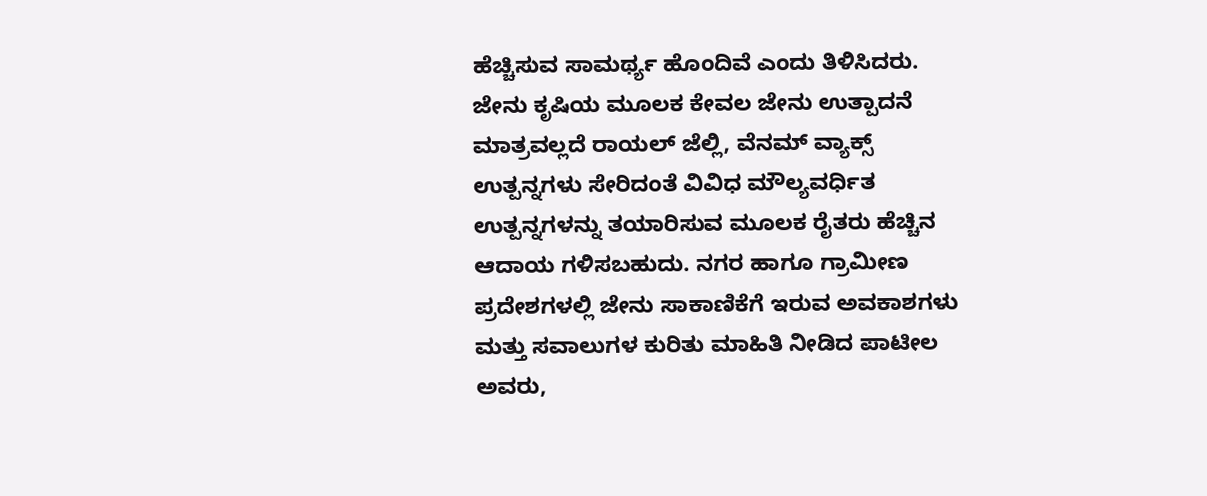ಹೆಚ್ಚಿಸುವ ಸಾಮರ್ಥ್ಯ ಹೊಂದಿವೆ ಎಂದು ತಿಳಿಸಿದರು.
ಜೇನು ಕೃಷಿಯ ಮೂಲಕ ಕೇವಲ ಜೇನು ಉತ್ಪಾದನೆ ಮಾತ್ರವಲ್ಲದೆ ರಾಯಲ್ ಜೆಲ್ಲಿ, ವೆನಮ್ ವ್ಯಾಕ್ಸ್ ಉತ್ಪನ್ನಗಳು ಸೇರಿದಂತೆ ವಿವಿಧ ಮೌಲ್ಯವರ್ಧಿತ ಉತ್ಪನ್ನಗಳನ್ನು ತಯಾರಿಸುವ ಮೂಲಕ ರೈತರು ಹೆಚ್ಚಿನ ಆದಾಯ ಗಳಿಸಬಹುದು. ನಗರ ಹಾಗೂ ಗ್ರಾಮೀಣ ಪ್ರದೇಶಗಳಲ್ಲಿ ಜೇನು ಸಾಕಾಣಿಕೆಗೆ ಇರುವ ಅವಕಾಶಗಳು ಮತ್ತು ಸವಾಲುಗಳ ಕುರಿತು ಮಾಹಿತಿ ನೀಡಿದ ಪಾಟೀಲ ಅವರು,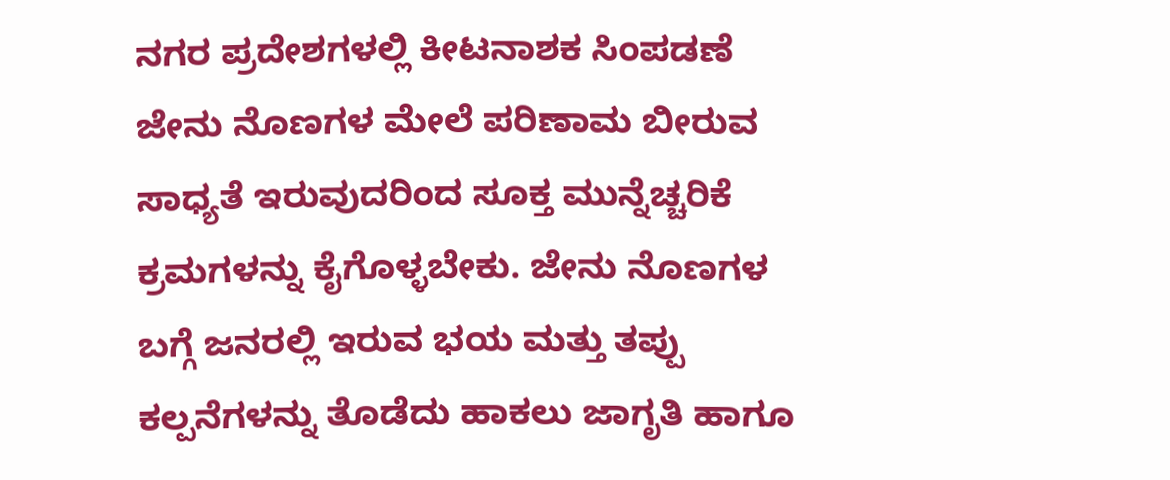ನಗರ ಪ್ರದೇಶಗಳಲ್ಲಿ ಕೀಟನಾಶಕ ಸಿಂಪಡಣೆ ಜೇನು ನೊಣಗಳ ಮೇಲೆ ಪರಿಣಾಮ ಬೀರುವ ಸಾಧ್ಯತೆ ಇರುವುದರಿಂದ ಸೂಕ್ತ ಮುನ್ನೆಚ್ಚರಿಕೆ ಕ್ರಮಗಳನ್ನು ಕೈಗೊಳ್ಳಬೇಕು. ಜೇನು ನೊಣಗಳ ಬಗ್ಗೆ ಜನರಲ್ಲಿ ಇರುವ ಭಯ ಮತ್ತು ತಪ್ಪು ಕಲ್ಪನೆಗಳನ್ನು ತೊಡೆದು ಹಾಕಲು ಜಾಗೃತಿ ಹಾಗೂ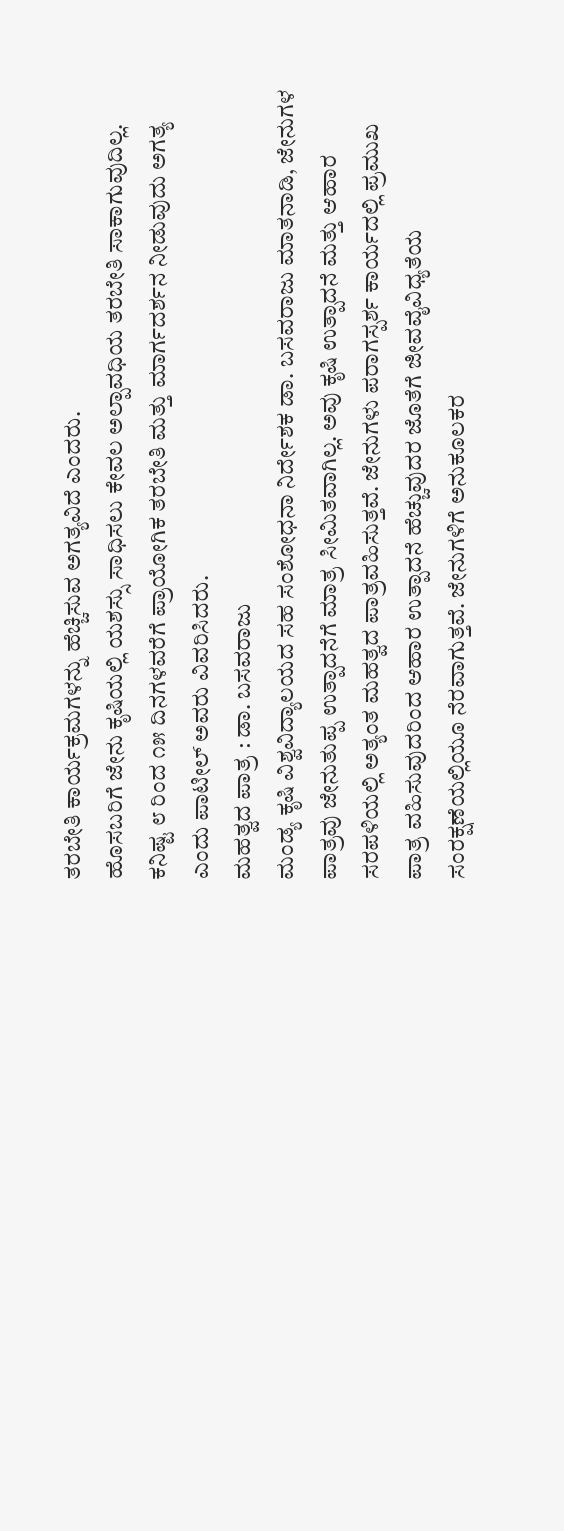ತರಬೇತಿ ಕಾರ್ಯಕ್ರಮಗಳನ್ನು ಹೆಚ್ಚಿಸುವ ಅಗತ್ಯವಿದೆ ಎಂದರು.
ಹೊಸಬರಿಗೆ ಜೇನು ಕೃಷಿಯಲ್ಲಿ ಯಶಸ್ಸು ಸಾಧಿಸಲು ಕೇವಲ ಅಲ್ಪಾವಧಿಯ ತರಬೇತಿ ಸಾಕಾಗುವುದಿಲ್ಲ. ಕನಿಷ್ಟ ೮ ರಿಂದ ೧೫ ದಿನಗಳವರೆಗೆ ಪ್ರಾಯೋಗಿಕ ತರಬೇತಿ ಮತ್ತು ಮಾರ್ಗದರ್ಶನ ನೀಡುವುದು ಅಗತ್ಯ ಎಂದು ಪಾಟೀಲ್ ಅವರು ವಿವರಿಸಿದರು.
ಮಹತ್ವದ ಪಾತ್ರ : ಡಾ. ಬಸವರಾಜು
ಮಂಡ್ಯ ಕೃಷಿ ವಿಶ್ವವಿದ್ಯಾಲಯದ ಸಹ ಸಂಶೋಧನಾ ನಿರ್ದೇಶಕ ಡಾ. ಬಸವರಾಜು ಮಾತನಾಡಿ, ಜೇನುಗಳ ಪಾತ್ರವು ಜೇನುತುಪ್ಪ ಉತ್ಪಾದನೆಗೆ ಮಾತ್ರ ಸೀಮಿತವಾಗಿಲ್ಲ. ಅವು ಕೃಷಿ ಉತ್ಪಾದನೆ ಮತ್ತು ಆಹಾರ ಸರಪಳಿಯಲ್ಲಿ ಅತ್ಯಂತ ಮಹತ್ವದ ಪಾತ್ರವಹಿಸುತ್ತವೆ. ಜೇನುಗಳು ಪರಾಗಸ್ಪರ್ಶ ಕಾರ್ಯದಲ್ಲಿ ಪ್ರಮುಖ ಪಾತ್ರ ವಹಿಸುವುದರಿಂದ ಆಹಾರ ಉತ್ಪಾದನೆ ಹೆಚ್ಚುವುದರ ಜೊತೆಗೆ ಜೀವವೈವಿಧ್ಯತೆಯ ಸಂರಕ್ಷಣೆಯಲ್ಲಿಯೂ ನೆರವಾಗುತ್ತವೆ. ಜೇನುಗಳಿಗೆ ಅನುಕೂಲಕರ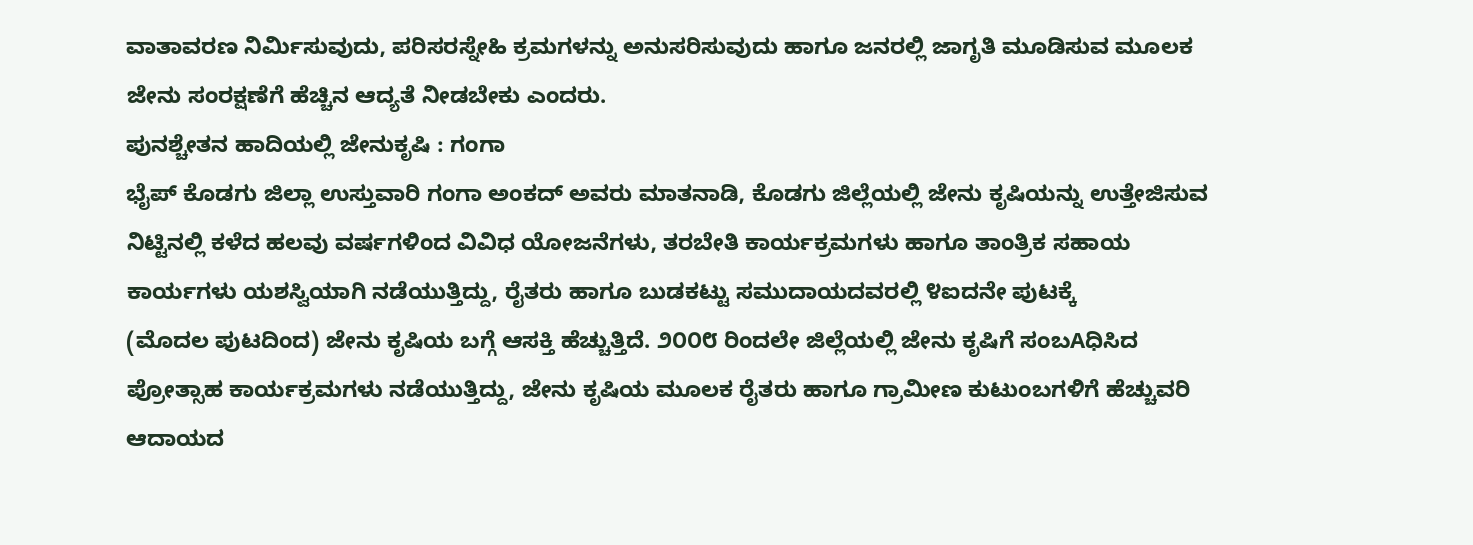ವಾತಾವರಣ ನಿರ್ಮಿಸುವುದು, ಪರಿಸರಸ್ನೇಹಿ ಕ್ರಮಗಳನ್ನು ಅನುಸರಿಸುವುದು ಹಾಗೂ ಜನರಲ್ಲಿ ಜಾಗೃತಿ ಮೂಡಿಸುವ ಮೂಲಕ ಜೇನು ಸಂರಕ್ಷಣೆಗೆ ಹೆಚ್ಚಿನ ಆದ್ಯತೆ ನೀಡಬೇಕು ಎಂದರು.
ಪುನಶ್ಚೇತನ ಹಾದಿಯಲ್ಲಿ ಜೇನುಕೃಷಿ : ಗಂಗಾ
ಭೈಪ್ ಕೊಡಗು ಜಿಲ್ಲಾ ಉಸ್ತುವಾರಿ ಗಂಗಾ ಅಂಕದ್ ಅವರು ಮಾತನಾಡಿ, ಕೊಡಗು ಜಿಲ್ಲೆಯಲ್ಲಿ ಜೇನು ಕೃಷಿಯನ್ನು ಉತ್ತೇಜಿಸುವ ನಿಟ್ಟಿನಲ್ಲಿ ಕಳೆದ ಹಲವು ವರ್ಷಗಳಿಂದ ವಿವಿಧ ಯೋಜನೆಗಳು, ತರಬೇತಿ ಕಾರ್ಯಕ್ರಮಗಳು ಹಾಗೂ ತಾಂತ್ರಿಕ ಸಹಾಯ ಕಾರ್ಯಗಳು ಯಶಸ್ವಿಯಾಗಿ ನಡೆಯುತ್ತಿದ್ದು, ರೈತರು ಹಾಗೂ ಬುಡಕಟ್ಟು ಸಮುದಾಯದವರಲ್ಲಿ ೪ಐದನೇ ಪುಟಕ್ಕೆ
(ಮೊದಲ ಪುಟದಿಂದ) ಜೇನು ಕೃಷಿಯ ಬಗ್ಗೆ ಆಸಕ್ತಿ ಹೆಚ್ಚುತ್ತಿದೆ. ೨೦೦೮ ರಿಂದಲೇ ಜಿಲ್ಲೆಯಲ್ಲಿ ಜೇನು ಕೃಷಿಗೆ ಸಂಬAಧಿಸಿದ ಪ್ರೋತ್ಸಾಹ ಕಾರ್ಯಕ್ರಮಗಳು ನಡೆಯುತ್ತಿದ್ದು, ಜೇನು ಕೃಷಿಯ ಮೂಲಕ ರೈತರು ಹಾಗೂ ಗ್ರಾಮೀಣ ಕುಟುಂಬಗಳಿಗೆ ಹೆಚ್ಚುವರಿ ಆದಾಯದ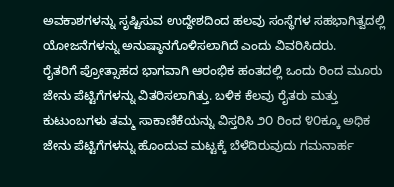ಅವಕಾಶಗಳನ್ನು ಸೃಷ್ಟಿಸುವ ಉದ್ದೇಶದಿಂದ ಹಲವು ಸಂಸ್ಥೆಗಳ ಸಹಭಾಗಿತ್ವದಲ್ಲಿ ಯೋಜನೆಗಳನ್ನು ಅನುಷ್ಠಾನಗೊಳಿಸಲಾಗಿದೆ ಎಂದು ವಿವರಿಸಿದರು.
ರೈತರಿಗೆ ಪ್ರೋತ್ಸಾಹದ ಭಾಗವಾಗಿ ಆರಂಭಿಕ ಹಂತದಲ್ಲಿ ಒಂದು ರಿಂದ ಮೂರು ಜೇನು ಪೆಟ್ಟಿಗೆಗಳನ್ನು ವಿತರಿಸಲಾಗಿತ್ತು. ಬಳಿಕ ಕೆಲವು ರೈತರು ಮತ್ತು ಕುಟುಂಬಗಳು ತಮ್ಮ ಸಾಕಾಣಿಕೆಯನ್ನು ವಿಸ್ತರಿಸಿ ೨೦ ರಿಂದ ೪೦ಕ್ಕೂ ಅಧಿಕ ಜೇನು ಪೆಟ್ಟಿಗೆಗಳನ್ನು ಹೊಂದುವ ಮಟ್ಟಕ್ಕೆ ಬೆಳೆದಿರುವುದು ಗಮನಾರ್ಹ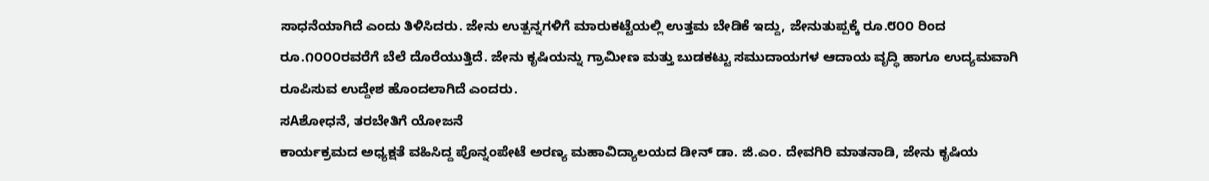ಸಾಧನೆಯಾಗಿದೆ ಎಂದು ತಿಳಿಸಿದರು. ಜೇನು ಉತ್ಪನ್ನಗಳಿಗೆ ಮಾರುಕಟ್ಟೆಯಲ್ಲಿ ಉತ್ತಮ ಬೇಡಿಕೆ ಇದ್ದು, ಜೇನುತುಪ್ಪಕ್ಕೆ ರೂ.೮೦೦ ರಿಂದ ರೂ.೧೦೦೦ರವರೆಗೆ ಬೆಲೆ ದೊರೆಯುತ್ತಿದೆ. ಜೇನು ಕೃಷಿಯನ್ನು ಗ್ರಾಮೀಣ ಮತ್ತು ಬುಡಕಟ್ಟು ಸಮುದಾಯಗಳ ಆದಾಯ ವೃದ್ಧಿ ಹಾಗೂ ಉದ್ಯಮವಾಗಿ ರೂಪಿಸುವ ಉದ್ದೇಶ ಹೊಂದಲಾಗಿದೆ ಎಂದರು.
ಸAಶೋಧನೆ, ತರಬೇತಿಗೆ ಯೋಜನೆ
ಕಾರ್ಯಕ್ರಮದ ಅಧ್ಯಕ್ಷತೆ ವಹಿಸಿದ್ದ ಪೊನ್ನಂಪೇಟೆ ಅರಣ್ಯ ಮಹಾವಿದ್ಯಾಲಯದ ಡೀನ್ ಡಾ. ಜಿ.ಎಂ. ದೇವಗಿರಿ ಮಾತನಾಡಿ, ಜೇನು ಕೃಷಿಯ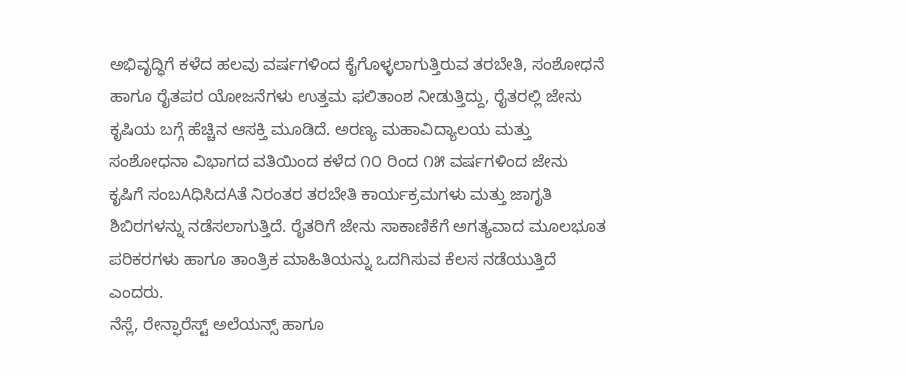ಅಭಿವೃದ್ಧಿಗೆ ಕಳೆದ ಹಲವು ವರ್ಷಗಳಿಂದ ಕೈಗೊಳ್ಳಲಾಗುತ್ತಿರುವ ತರಬೇತಿ, ಸಂಶೋಧನೆ ಹಾಗೂ ರೈತಪರ ಯೋಜನೆಗಳು ಉತ್ತಮ ಫಲಿತಾಂಶ ನೀಡುತ್ತಿದ್ದು, ರೈತರಲ್ಲಿ ಜೇನು ಕೃಷಿಯ ಬಗ್ಗೆ ಹೆಚ್ಚಿನ ಆಸಕ್ತಿ ಮೂಡಿದೆ. ಅರಣ್ಯ ಮಹಾವಿದ್ಯಾಲಯ ಮತ್ತು ಸಂಶೋಧನಾ ವಿಭಾಗದ ವತಿಯಿಂದ ಕಳೆದ ೧೦ ರಿಂದ ೧೫ ವರ್ಷಗಳಿಂದ ಜೇನು ಕೃಷಿಗೆ ಸಂಬAಧಿಸಿದAತೆ ನಿರಂತರ ತರಬೇತಿ ಕಾರ್ಯಕ್ರಮಗಳು ಮತ್ತು ಜಾಗೃತಿ ಶಿಬಿರಗಳನ್ನು ನಡೆಸಲಾಗುತ್ತಿದೆ. ರೈತರಿಗೆ ಜೇನು ಸಾಕಾಣಿಕೆಗೆ ಅಗತ್ಯವಾದ ಮೂಲಭೂತ ಪರಿಕರಗಳು ಹಾಗೂ ತಾಂತ್ರಿಕ ಮಾಹಿತಿಯನ್ನು ಒದಗಿಸುವ ಕೆಲಸ ನಡೆಯುತ್ತಿದೆ ಎಂದರು.
ನೆಸ್ಲೆ, ರೇನ್ಫಾರೆಸ್ಟ್ ಅಲೆಯನ್ಸ್ ಹಾಗೂ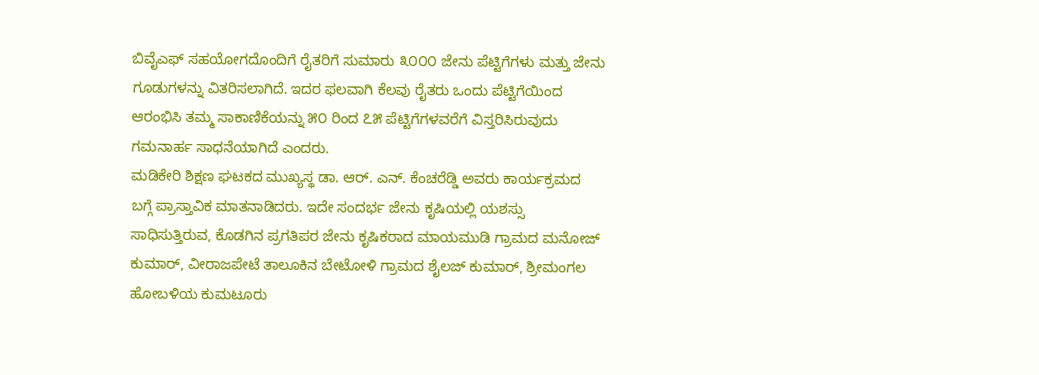ಬಿವೈಎಫ್ ಸಹಯೋಗದೊಂದಿಗೆ ರೈತರಿಗೆ ಸುಮಾರು ೩೦೦೦ ಜೇನು ಪೆಟ್ಟಿಗೆಗಳು ಮತ್ತು ಜೇನು ಗೂಡುಗಳನ್ನು ವಿತರಿಸಲಾಗಿದೆ. ಇದರ ಫಲವಾಗಿ ಕೆಲವು ರೈತರು ಒಂದು ಪೆಟ್ಟಿಗೆಯಿಂದ ಆರಂಭಿಸಿ ತಮ್ಮ ಸಾಕಾಣಿಕೆಯನ್ನು ೫೦ ರಿಂದ ೭೫ ಪೆಟ್ಟಿಗೆಗಳವರೆಗೆ ವಿಸ್ತರಿಸಿರುವುದು ಗಮನಾರ್ಹ ಸಾಧನೆಯಾಗಿದೆ ಎಂದರು.
ಮಡಿಕೇರಿ ಶಿಕ್ಷಣ ಘಟಕದ ಮುಖ್ಯಸ್ಥ ಡಾ. ಆರ್. ಎನ್. ಕೆಂಚರೆಡ್ಡಿ ಅವರು ಕಾರ್ಯಕ್ರಮದ ಬಗ್ಗೆ ಪ್ರಾಸ್ತಾವಿಕ ಮಾತನಾಡಿದರು. ಇದೇ ಸಂದರ್ಭ ಜೇನು ಕೃಷಿಯಲ್ಲಿ ಯಶಸ್ಸು ಸಾಧಿಸುತ್ತಿರುವ, ಕೊಡಗಿನ ಪ್ರಗತಿಪರ ಜೇನು ಕೃಷಿಕರಾದ ಮಾಯಮುಡಿ ಗ್ರಾಮದ ಮನೋಜ್ ಕುಮಾರ್, ವೀರಾಜಪೇಟೆ ತಾಲೂಕಿನ ಬೇಟೋಳಿ ಗ್ರಾಮದ ಶೈಲಜ್ ಕುಮಾರ್, ಶ್ರೀಮಂಗಲ ಹೋಬಳಿಯ ಕುಮಟೂರು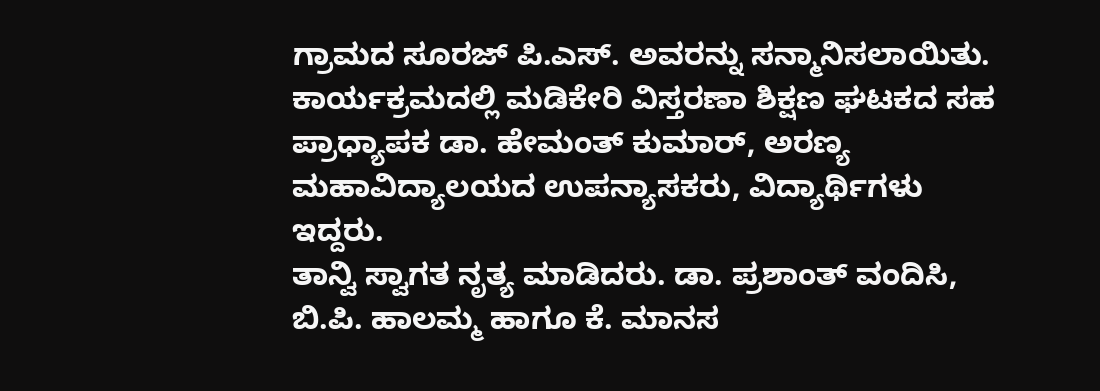ಗ್ರಾಮದ ಸೂರಜ್ ಪಿ.ಎಸ್. ಅವರನ್ನು ಸನ್ಮಾನಿಸಲಾಯಿತು. ಕಾರ್ಯಕ್ರಮದಲ್ಲಿ ಮಡಿಕೇರಿ ವಿಸ್ತರಣಾ ಶಿಕ್ಷಣ ಘಟಕದ ಸಹ ಪ್ರಾಧ್ಯಾಪಕ ಡಾ. ಹೇಮಂತ್ ಕುಮಾರ್, ಅರಣ್ಯ ಮಹಾವಿದ್ಯಾಲಯದ ಉಪನ್ಯಾಸಕರು, ವಿದ್ಯಾರ್ಥಿಗಳು ಇದ್ದರು.
ತಾನ್ವಿ ಸ್ವಾಗತ ನೃತ್ಯ ಮಾಡಿದರು. ಡಾ. ಪ್ರಶಾಂತ್ ವಂದಿಸಿ, ಬಿ.ಪಿ. ಹಾಲಮ್ಮ ಹಾಗೂ ಕೆ. ಮಾನಸ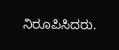ನಿರೂಪಿಸಿದರು.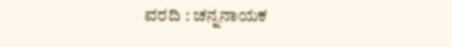ವರದಿ : ಚನ್ನನಾಯಕ